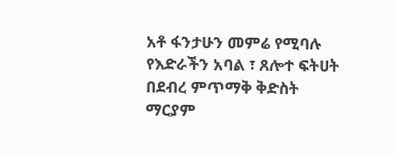አቶ ፋንታሁን መምሬ የሚባሉ የእድራችን አባል ፣ ጸሎተ ፍትሀት በደብረ ምጥማቅ ቅድስት ማርያም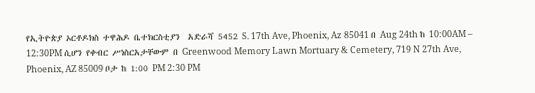የኢትዮጵያ ኦርቶዶክስ ተዋሕዶ ቤተክርስቲያን  አድራሻ 5452 S. 17th Ave, Phoenix, Az 85041 በ Aug 24th ከ 10:00AM – 12:30PM ሲሆን የቀብር ሥነስርአታቸውም በ Greenwood Memory Lawn Mortuary & Cemetery, 719 N 27th Ave, Phoenix, AZ 85009 ቦታ ከ 1:00 PM 2:30 PM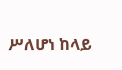ሥለሆነ ከላይ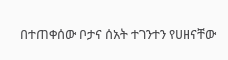በተጠቀሰው ቦታና ሰአት ተገንተን የሀዘናቸው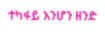ተካፋይ እንሆን ዘንድ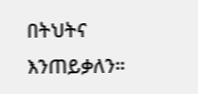በትህትና እንጠይቃለን።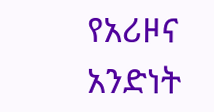የአሪዞና አንድነት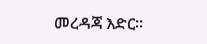መረዳጃ እድር።